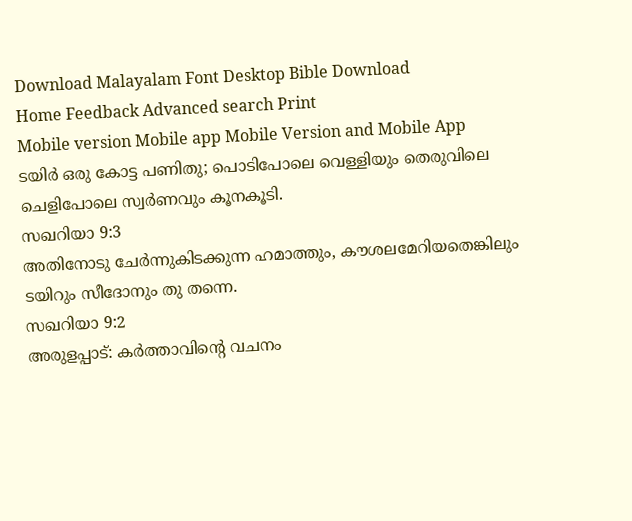Download Malayalam Font Desktop Bible Download
Home Feedback Advanced search Print
Mobile version Mobile app Mobile Version and Mobile App
ടയിര്‍ ഒരു കോട്ട പണിതു; പൊടിപോലെ വെള്ളിയും തെരുവിലെ ചെളിപോലെ സ്വര്‍ണവും കൂനകൂടി.
സഖറിയാ 9:3
അതിനോടു ചേര്‍ന്നുകിടക്കുന്ന ഹമാത്തും, കൗശലമേറിയതെങ്കിലും ടയിറും സീദോനും തു തന്നെ.
സഖറിയാ 9:2
അരുളപ്പാട്: കര്‍ത്താവിന്‍റെ വചനം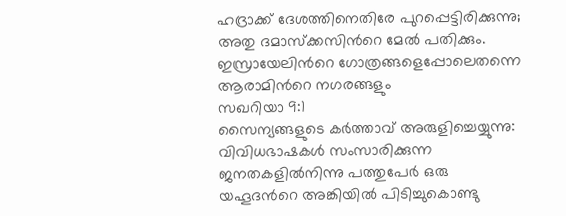ഹദ്രാക്ക് ദേശത്തിനെതിരേ പുറപ്പെട്ടിരിക്കുന്നു; അതു ദമാസ്ക്കസിന്‍റെ മേല്‍ പതിക്കും. ഇസ്രായേലിന്‍റെ ഗോത്രങ്ങളെപ്പോലെതന്നെ ആരാമിന്‍റെ നഗരങ്ങളും
സഖറിയാ 9:1
സൈന്യങ്ങളുടെ കര്‍ത്താവ് അരുളിച്ചെയ്യുന്നു: വിവിധഭാഷകള്‍ സംസാരിക്കുന്ന ജനതകളില്‍നിന്നു പത്തുപേര്‍ ഒരു യഹൂദന്‍റെ അങ്കിയില്‍ പിടിച്ചുകൊണ്ടു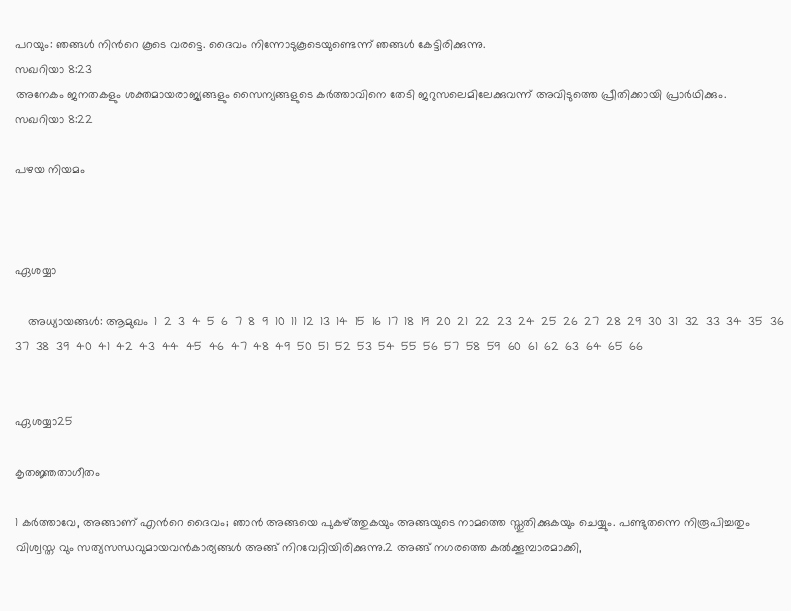പറയും: ഞങ്ങള്‍ നിന്‍റെ കൂടെ വരട്ടെ. ദൈവം നിന്നോടുകൂടെയുണ്ടെന്ന് ഞങ്ങള്‍ കേട്ടിരിക്കുന്നു.
സഖറിയാ 8:23
അനേകം ജനതകളും ശക്തമായരാജ്യങ്ങളും സൈന്യങ്ങളുടെ കര്‍ത്താവിനെ തേടി ജറുസലെമിലേക്കുവന്ന് അവിടുത്തെ പ്രീതിക്കായി പ്രാര്‍ഥിക്കും.
സഖറിയാ 8:22

പഴയ നിയമം



ഏശയ്യാ

    അധ്യായങ്ങള്‍: ആമുഖം  1  2  3  4  5  6  7  8  9  10  11  12  13  14  15  16  17  18  19  20  21  22  23  24  25  26  27  28  29  30  31  32  33  34  35  36  37  38  39  40  41  42  43  44  45  46  47  48  49  50  51  52  53  54  55  56  57  58  59  60  61  62  63  64  65  66


ഏശയ്യാ25

കൃതജ്ഞതാഗീതം

1 കര്‍ത്താവേ, അങ്ങാണ് എന്‍റെ ദൈവം; ഞാന്‍ അങ്ങയെ പുകഴ്ത്തുകയും അങ്ങയുടെ നാമത്തെ സ്തുതിക്കുകയും ചെയ്യും. പണ്ടുതന്നെ നിരൂപിച്ചതും വിശ്വസ്ത വും സത്യസന്ധവുമായവന്‍കാര്യങ്ങള്‍ അങ്ങ് നിറവേറ്റിയിരിക്കുന്നു.2 അങ്ങ് നഗരത്തെ കല്‍ക്കൂമ്പാരമാക്കി,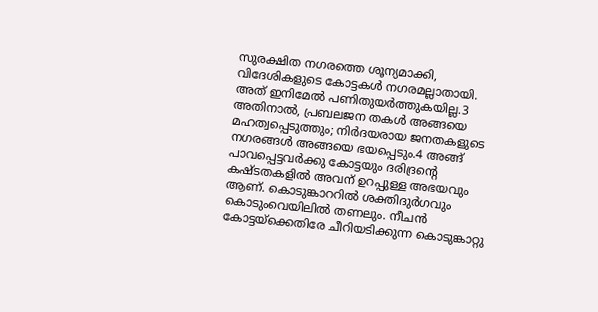സുരക്ഷിത നഗരത്തെ ശൂന്യമാക്കി, വിദേശികളുടെ കോട്ടകള്‍ നഗരമല്ലാതായി. അത് ഇനിമേല്‍ പണിതുയര്‍ത്തുകയില്ല.3 അതിനാല്‍, പ്രബലജന തകള്‍ അങ്ങയെ മഹത്വപ്പെടുത്തും; നിര്‍ദയരായ ജനതകളുടെ നഗരങ്ങള്‍ അങ്ങയെ ഭയപ്പെടും.4 അങ്ങ് പാവപ്പെട്ടവര്‍ക്കു കോട്ടയും ദരിദ്രന്‍റെ കഷ്ടതകളില്‍ അവന് ഉറപ്പുള്ള അഭയവും ആണ്. കൊടുങ്കാററില്‍ ശക്തിദുര്‍ഗവും കൊടുംവെയിലില്‍ തണലും. നീചന്‍ കോട്ടയ്ക്കെതിരേ ചീറിയടിക്കുന്ന കൊടുങ്കാറ്റു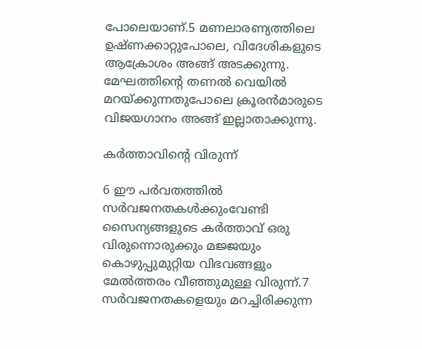പോലെയാണ്.5 മണലാരണ്യത്തിലെ ഉഷ്ണക്കാറ്റുപോലെ, വിദേശികളുടെ ആക്രോശം അങ്ങ് അടക്കുന്നു. മേഘത്തിന്‍റെ തണല്‍ വെയില്‍ മറയ്ക്കുന്നതുപോലെ ക്രൂരന്‍മാരുടെ വിജയഗാനം അങ്ങ് ഇല്ലാതാക്കുന്നു.

കര്‍ത്താവിന്‍റെ വിരുന്ന്

6 ഈ പര്‍വതത്തില്‍ സര്‍വജനതകള്‍ക്കുംവേണ്ടി സൈന്യങ്ങളുടെ കര്‍ത്താവ് ഒരു വിരുന്നൊരുക്കും മജ്ജയും കൊഴുപ്പുമുറ്റിയ വിഭവങ്ങളും മേല്‍ത്തരം വീഞ്ഞുമുള്ള വിരുന്ന്.7 സര്‍വജനതകളെയും മറച്ചിരിക്കുന്ന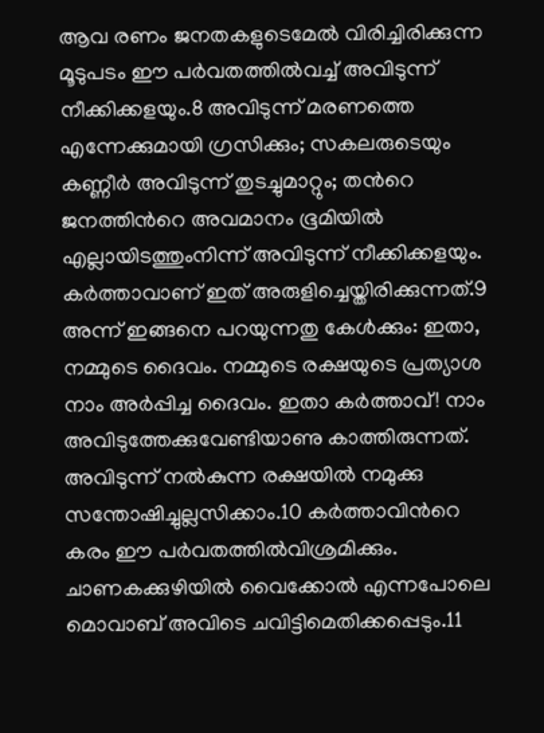ആവ രണം ജനതകളുടെമേല്‍ വിരിച്ചിരിക്കുന്ന മൂടുപടം ഈ പര്‍വതത്തില്‍വച്ച് അവിടുന്ന് നീക്കിക്കളയും.8 അവിടുന്ന് മരണത്തെ എന്നേക്കുമായി ഗ്രസിക്കും; സകലരുടെയും കണ്ണീര്‍ അവിടുന്ന് തുടച്ചുമാറ്റും; തന്‍റെ ജനത്തിന്‍റെ അവമാനം ഭൂമിയില്‍ എല്ലായിടത്തുംനിന്ന് അവിടുന്ന് നീക്കിക്കളയും. കര്‍ത്താവാണ് ഇത് അരുളിച്ചെയ്തിരിക്കുന്നത്.9 അന്ന് ഇങ്ങനെ പറയുന്നതു കേള്‍ക്കും: ഇതാ, നമ്മുടെ ദൈവം. നമ്മുടെ രക്ഷയുടെ പ്രത്യാശ നാം അര്‍പ്പിച്ച ദൈവം. ഇതാ കര്‍ത്താവ്! നാം അവിടുത്തേക്കുവേണ്ടിയാണു കാത്തിരുന്നത്. അവിടുന്ന് നല്‍കുന്ന രക്ഷയില്‍ നമുക്കു സന്തോഷിച്ചുല്ലസിക്കാം.10 കര്‍ത്താവിന്‍റെ കരം ഈ പര്‍വതത്തില്‍വിശ്രമിക്കും. ചാണകക്കുഴിയില്‍ വൈക്കോല്‍ എന്നപോലെ മൊവാബ് അവിടെ ചവിട്ടിമെതിക്കപ്പെടും.11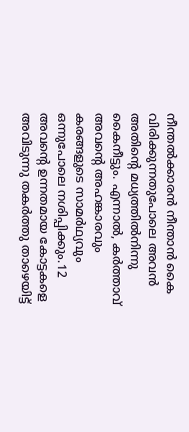നീന്തല്‍ക്കാരന്‍ നീന്താന്‍ കൈ വിരിക്കുന്നതുപോലെ അവന്‍ അതിന്‍റെ മധ്യത്തില്‍നിന്നു കൈനീട്ടും. എന്നാല്‍, കര്‍ത്താവ് അവന്‍റെ അഹങ്കാരവും കരങ്ങളുടെ സാമര്‍ഥ്യവും ഒന്നുപോലെ നശിപ്പിക്കും.12 അവന്‍റെ ഉന്നതമായ കോട്ടകളെ അവിടുന്നു തകര്‍ത്തു താഴെയിട്ട്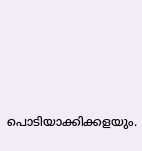പൊടിയാക്കിക്കളയും.